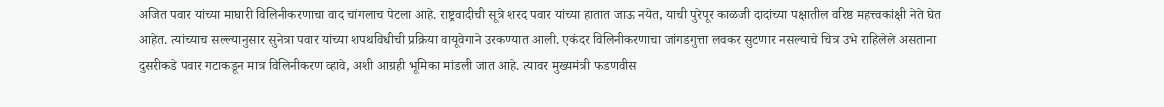अजित पवार यांच्या माघारी विलिनीकरणाचा वाद चांगलाच पेटला आहे. राष्ट्रवादीची सूत्रे शरद पवार यांच्या हातात जाऊ नयेत, याची पुरेपूर काळजी दादांच्या पक्षातील वरिष्ठ महत्त्वकांक्षी नेते घेत आहेत. त्यांच्याच सल्ल्यानुसार सुनेत्रा पवार यांच्या शपथविधीची प्रक्रिया वायूवेगाने उरकण्यात आली. एकंदर विलिनीकरणाचा जांगडगुत्ता लवकर सुटणार नसल्याचे चित्र उभे राहिलेले असताना दुसरीकडे पवार गटाकडून मात्र विलिनीकरण व्हावे, अशी आग्रही भूमिका मांडली जात आहे. त्यावर मुख्यमंत्री फडणवीस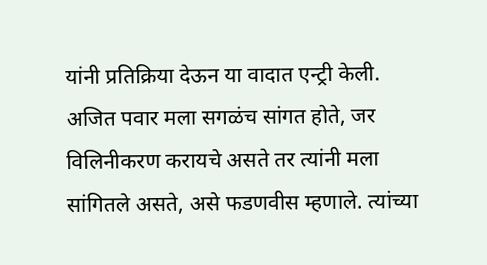यांनी प्रतिक्रिया देऊन या वादात एन्ट्री केली. अजित पवार मला सगळंच सांगत होते, जर विलिनीकरण करायचे असते तर त्यांनी मला सांगितले असते, असे फडणवीस म्हणाले. त्यांच्या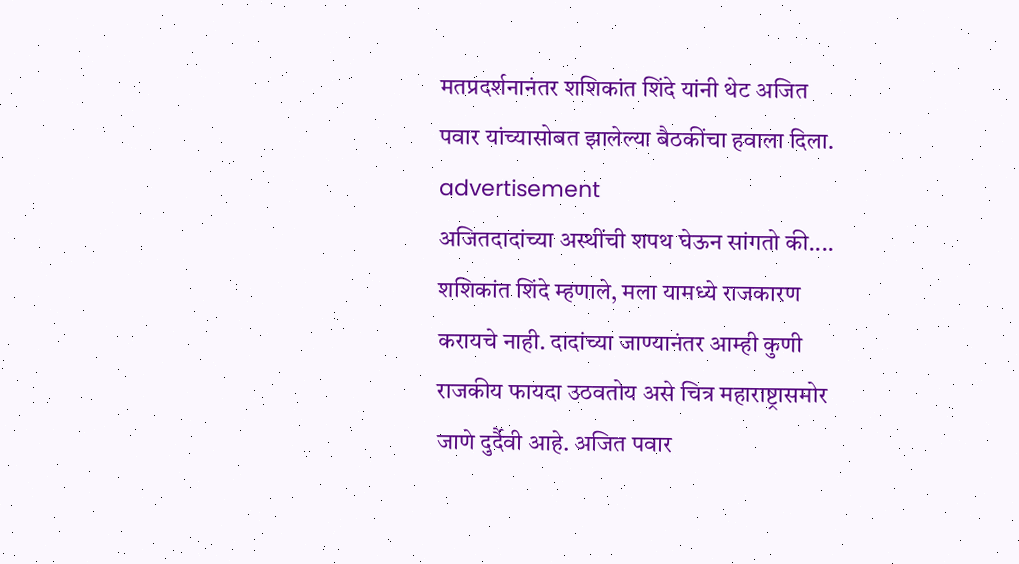मतप्रदर्शनानंतर शशिकांत शिंदे यांनी थेट अजित पवार यांच्यासोबत झालेल्या बैठकींचा हवाला दिला.
advertisement
अजितदादांच्या अस्थींची शपथ घेऊन सांगतो की....
शशिकांत शिंदे म्हणाले, मला यामध्ये राजकारण करायचे नाही. दादांच्या जाण्यानंतर आम्ही कुणी राजकीय फायदा उठवतोय असे चित्र महाराष्ट्रासमोर जाणे दुर्दैवी आहे. अजित पवार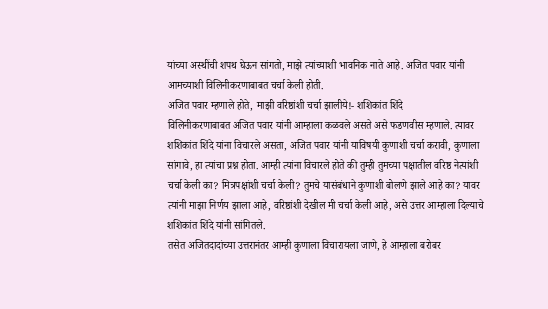यांच्या अस्थींची शपथ घेऊन सांगतो, माझे त्यांच्याशी भावनिक नाते आहे. अजित पवार यांनी आमच्याशी विलिनीकरणाबाबत चर्चा केली होती.
अजित पवार म्हणाले होते, माझी वरिष्ठांशी चर्चा झालीये!- शशिकांत शिंदे
विलिनीकरणाबाबत अजित पवार यांनी आम्हाला कळवले असते असे फडणवीस म्हणाले. त्यावर शशिकांत शिंदे यांना विचारले असता, अजित पवार यांनी याविषयी कुणाशी चर्चा करावी, कुणाला सांगावे, हा त्यांचा प्रश्न होता. आम्ही त्यांना विचारले होते की तुम्ही तुमच्या पक्षातील वरिष्ठ नेत्यांशी चर्चा केली का? मित्रपक्षांशी चर्चा केली? तुमचे यासंबंधाने कुणाशी बोलणे झाले आहे का? यावर त्यांनी माझा निर्णय झाला आहे, वरिष्ठांशी देखील मी चर्चा केली आहे, असे उत्तर आम्हाला दिल्याचे शशिकांत शिंदे यांनी सांगितले.
तसेत अजितदादांच्या उत्तरानंतर आम्ही कुणाला विचारायला जाणे, हे आम्हाला बरोबर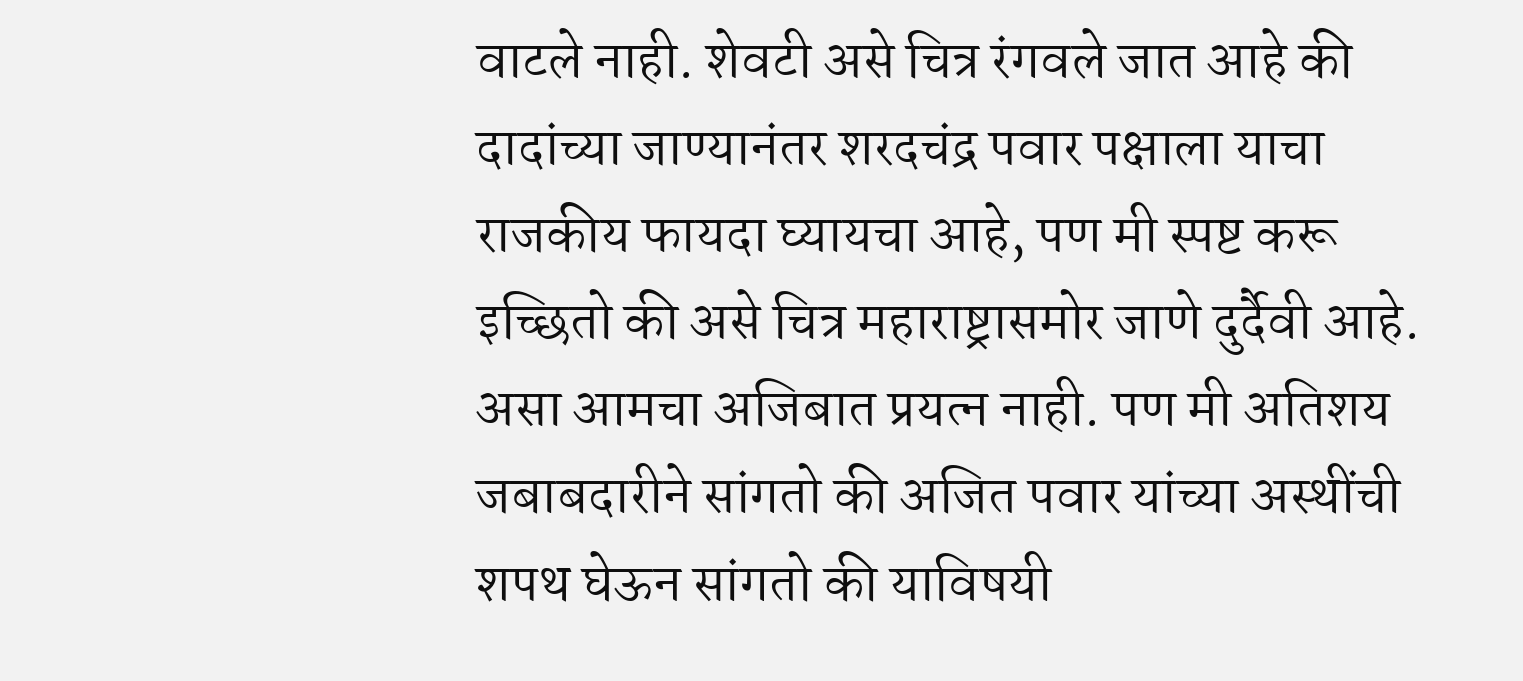वाटले नाही. शेवटी असे चित्र रंगवले जात आहे की दादांच्या जाण्यानंतर शरदचंद्र पवार पक्षाला याचा राजकीय फायदा घ्यायचा आहे, पण मी स्पष्ट करू इच्छितो की असे चित्र महाराष्ट्रासमोर जाणे दुर्दैवी आहे. असा आमचा अजिबात प्रयत्न नाही. पण मी अतिशय जबाबदारीने सांगतो की अजित पवार यांच्या अस्थींची शपथ घेऊन सांगतो की याविषयी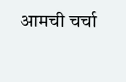आमची चर्चा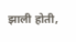झाली होती,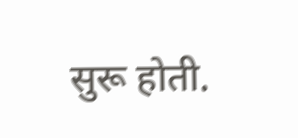सुरू होती.